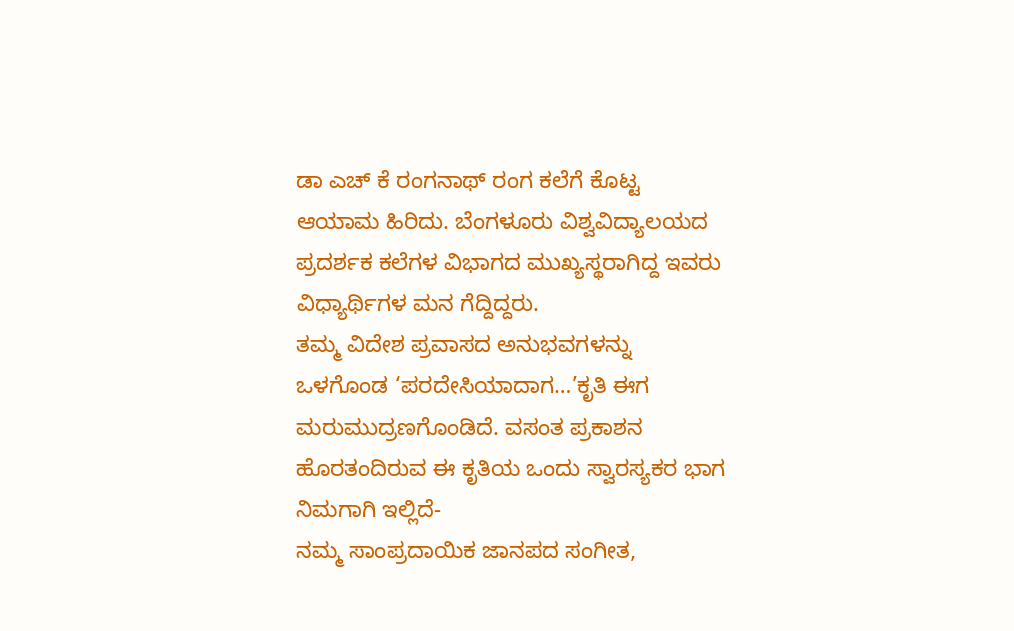ಡಾ ಎಚ್ ಕೆ ರಂಗನಾಥ್ ರಂಗ ಕಲೆಗೆ ಕೊಟ್ಟ ಆಯಾಮ ಹಿರಿದು. ಬೆಂಗಳೂರು ವಿಶ್ವವಿದ್ಯಾಲಯದ ಪ್ರದರ್ಶಕ ಕಲೆಗಳ ವಿಭಾಗದ ಮುಖ್ಯಸ್ಥರಾಗಿದ್ದ ಇವರು ವಿಧ್ಯಾರ್ಥಿಗಳ ಮನ ಗೆದ್ದಿದ್ದರು.
ತಮ್ಮ ವಿದೇಶ ಪ್ರವಾಸದ ಅನುಭವಗಳನ್ನು ಒಳಗೊಂಡ ‘ಪರದೇಸಿಯಾದಾಗ…’ಕೃತಿ ಈಗ ಮರುಮುದ್ರಣಗೊಂಡಿದೆ. ವಸಂತ ಪ್ರಕಾಶನ ಹೊರತಂದಿರುವ ಈ ಕೃತಿಯ ಒಂದು ಸ್ವಾರಸ್ಯಕರ ಭಾಗ ನಿಮಗಾಗಿ ಇಲ್ಲಿದೆ-
ನಮ್ಮ ಸಾಂಪ್ರದಾಯಿಕ ಜಾನಪದ ಸಂಗೀತ,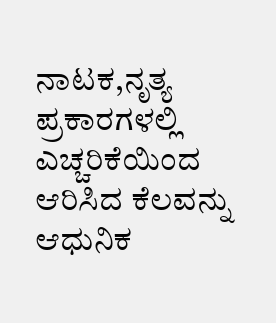ನಾಟಕ,ನೃತ್ಯ ಪ್ರಕಾರಗಳಲ್ಲಿ ಎಚ್ಚರಿಕೆಯಿಂದ ಆರಿಸಿದ ಕೆಲವನ್ನು ಆಧುನಿಕ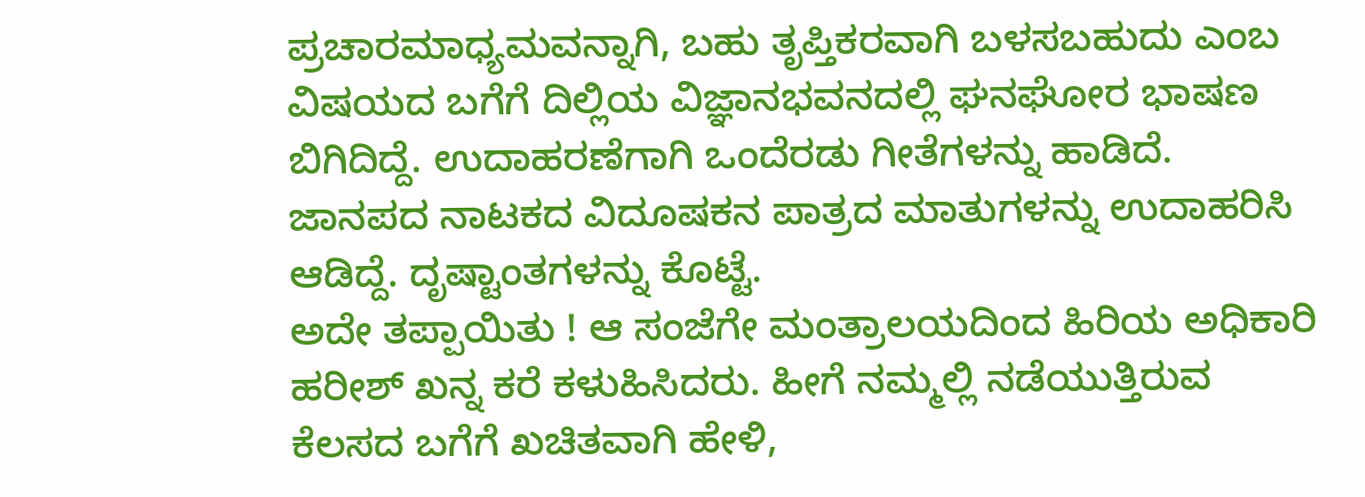ಪ್ರಚಾರಮಾಧ್ಯಮವನ್ನಾಗಿ, ಬಹು ತೃಪ್ತಿಕರವಾಗಿ ಬಳಸಬಹುದು ಎಂಬ ವಿಷಯದ ಬಗೆಗೆ ದಿಲ್ಲಿಯ ವಿಜ್ಞಾನಭವನದಲ್ಲಿ ಘನಘೋರ ಭಾಷಣ ಬಿಗಿದಿದ್ದೆ. ಉದಾಹರಣೆಗಾಗಿ ಒಂದೆರಡು ಗೀತೆಗಳನ್ನು ಹಾಡಿದೆ. ಜಾನಪದ ನಾಟಕದ ವಿದೂಷಕನ ಪಾತ್ರದ ಮಾತುಗಳನ್ನು ಉದಾಹರಿಸಿ ಆಡಿದ್ದೆ. ದೃಷ್ಟಾಂತಗಳನ್ನು ಕೊಟ್ಟೆ.
ಅದೇ ತಪ್ಪಾಯಿತು ! ಆ ಸಂಜೆಗೇ ಮಂತ್ರಾಲಯದಿಂದ ಹಿರಿಯ ಅಧಿಕಾರಿ ಹರೀಶ್ ಖನ್ನ ಕರೆ ಕಳುಹಿಸಿದರು. ಹೀಗೆ ನಮ್ಮಲ್ಲಿ ನಡೆಯುತ್ತಿರುವ ಕೆಲಸದ ಬಗೆಗೆ ಖಚಿತವಾಗಿ ಹೇಳಿ,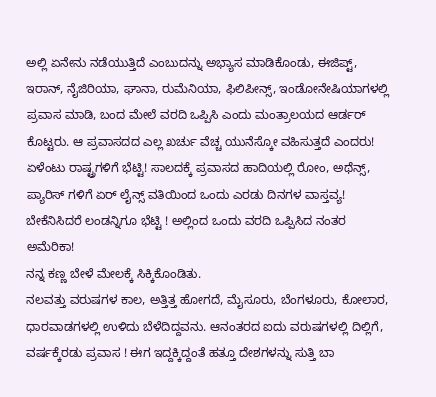ಅಲ್ಲಿ ಏನೇನು ನಡೆಯುತ್ತಿದೆ ಎಂಬುದನ್ನು ಅಭ್ಯಾಸ ಮಾಡಿಕೊಂಡು, ಈಜಿಪ್ಟ್, ಇರಾನ್, ನೈಜಿರಿಯಾ, ಘಾನಾ, ರುಮೆನಿಯಾ, ಫಿಲಿಪೀನ್ಸ್, ಇಂಡೋನೇಷಿಯಾಗಳಲ್ಲಿ ಪ್ರವಾಸ ಮಾಡಿ, ಬಂದ ಮೇಲೆ ವರದಿ ಒಪ್ಪಿಸಿ ಎಂದು ಮಂತ್ರಾಲಯದ ಆರ್ಡರ್ ಕೊಟ್ಟರು. ಆ ಪ್ರವಾಸದದ ಎಲ್ಲ ಖರ್ಚು ವೆಚ್ಚ ಯುನೆಸ್ಕೋ ವಹಿಸುತ್ತದೆ ಎಂದರು! ಏಳೆಂಟು ರಾಷ್ಟ್ರಗಳಿಗೆ ಭೆಟ್ಟಿ! ಸಾಲದಕ್ಕೆ ಪ್ರವಾಸದ ಹಾದಿಯಲ್ಲಿ ರೋಂ, ಅಥೆನ್ಸ್, ಪ್ಯಾರಿಸ್ ಗಳಿಗೆ ಏರ್ ಲೈನ್ಸ್ ವತಿಯಿಂದ ಒಂದು ಎರಡು ದಿನಗಳ ವಾಸ್ತವ್ಯ! ಬೇಕೆನಿಸಿದರೆ ಲಂಡನ್ನಿಗೂ ಭೆಟ್ಟಿ ! ಅಲ್ಲಿಂದ ಒಂದು ವರದಿ ಒಪ್ಪಿಸಿದ ನಂತರ ಅಮೆರಿಕಾ!
ನನ್ನ ಕಣ್ಣ ಬೇಳೆ ಮೇಲಕ್ಕೆ ಸಿಕ್ಕಿಕೊಂಡಿತು.
ನಲವತ್ತು ವರುಷಗಳ ಕಾಲ, ಅತ್ತಿತ್ತ ಹೋಗದೆ, ಮೈಸೂರು, ಬೆಂಗಳೂರು, ಕೋಲಾರ, ಧಾರವಾಡಗಳಲ್ಲಿ ಉಳಿದು ಬೆಳೆದಿದ್ದವನು. ಆನಂತರದ ಐದು ವರುಷಗಳಲ್ಲಿ ದಿಲ್ಲಿಗೆ, ವರ್ಷಕ್ಕೆರಡು ಪ್ರವಾಸ ! ಈಗ ಇದ್ದಕ್ಕಿದ್ದಂತೆ ಹತ್ತೂ ದೇಶಗಳನ್ನು ಸುತ್ತಿ ಬಾ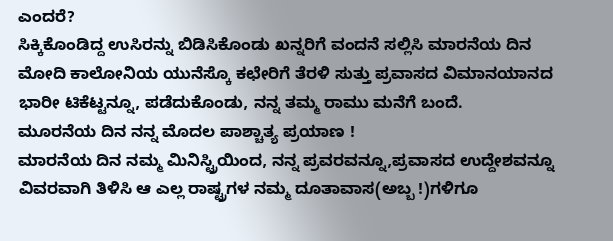ಎಂದರೆ?
ಸಿಕ್ಕಿಕೊಂಡಿದ್ದ ಉಸಿರನ್ನು ಬಿಡಿಸಿಕೊಂಡು ಖನ್ನರಿಗೆ ವಂದನೆ ಸಲ್ಲಿಸಿ ಮಾರನೆಯ ದಿನ ಮೋದಿ ಕಾಲೋನಿಯ ಯುನೆಸ್ಕೊ ಕಛೇರಿಗೆ ತೆರಳಿ ಸುತ್ತು ಪ್ರವಾಸದ ವಿಮಾನಯಾನದ ಭಾರೀ ಟಿಕೆಟ್ಟನ್ನೂ, ಪಡೆದುಕೊಂಡು, ನನ್ನ ತಮ್ಮ ರಾಮು ಮನೆಗೆ ಬಂದೆ.
ಮೂರನೆಯ ದಿನ ನನ್ನ ಮೊದಲ ಪಾಶ್ಚಾತ್ಯ ಪ್ರಯಾಣ !
ಮಾರನೆಯ ದಿನ ನಮ್ಮ ಮಿನಿಸ್ಟ್ರಿಯಿಂದ, ನನ್ನ ಪ್ರವರವನ್ನೂ,ಪ್ರವಾಸದ ಉದ್ದೇಶವನ್ನೂ ವಿವರವಾಗಿ ತಿಳಿಸಿ ಆ ಎಲ್ಲ ರಾಷ್ಟ್ರಗಳ ನಮ್ಮ ದೂತಾವಾಸ(ಅಬ್ಬ !)ಗಳಿಗೂ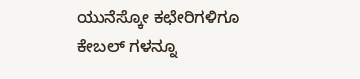ಯುನೆಸ್ಕೋ ಕಛೇರಿಗಳಿಗೂ ಕೇಬಲ್ ಗಳನ್ನೂ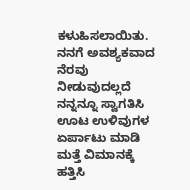ಕಳುಹಿಸಲಾಯಿತು. ನನಗೆ ಅವಶ್ಯಕವಾದ ನೆರವು ನೀಡುವುದಲ್ಲದೆ ನನ್ನನ್ನೂ ಸ್ವಾಗತಿಸಿ ಊಟ ಉಳಿವುಗಳ ಏರ್ಪಾಟು ಮಾಡಿ ಮತ್ತೆ ವಿಮಾನಕ್ಕೆ ಹತ್ತಿಸಿ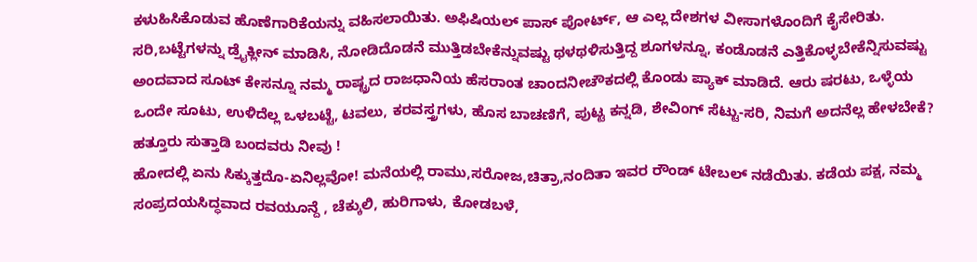ಕಳುಹಿಸಿಕೊಡುವ ಹೊಣೆಗಾರಿಕೆಯನ್ನು ವಹಿಸಲಾಯಿತು. ಅಫಿಷಿಯಲ್ ಪಾಸ್ ಪೋರ್ಟ್, ಆ ಎಲ್ಲ ದೇಶಗಳ ವೀಸಾಗಳೊಂದಿಗೆ ಕೈಸೇರಿತು.
ಸರಿ,ಬಟ್ಟೆಗಳನ್ನು ಡ್ರೈಕ್ಲೀನ್ ಮಾಡಿಸಿ, ನೋಡಿದೊಡನೆ ಮುತ್ತಿಡಬೇಕೆನ್ನುವಷ್ಟು ಥಳಥಳಿಸುತ್ತಿದ್ದ ಶೂಗಳನ್ನೂ, ಕಂಡೊಡನೆ ಎತ್ತಿಕೊಳ್ಳಬೇಕೆನ್ನಿಸುವಷ್ಟು ಅಂದವಾದ ಸೂಟ್ ಕೇಸನ್ನೂ ನಮ್ಮ ರಾಷ್ಟ್ರದ ರಾಜಧಾನಿಯ ಹೆಸರಾಂತ ಚಾಂದನೀಚೌಕದಲ್ಲಿ ಕೊಂಡು ಪ್ಯಾಕ್ ಮಾಡಿದೆ. ಆರು ಷರಟು, ಒಳ್ಳೆಯ ಒಂದೇ ಸೂಟು, ಉಳಿದೆಲ್ಲ ಒಳಬಟ್ಟೆ, ಟವಲು, ಕರವಸ್ತ್ರಗಳು, ಹೊಸ ಬಾಚಣಿಗೆ, ಪುಟ್ಟ ಕನ್ನಡಿ, ಶೇವಿಂಗ್ ಸೆಟ್ಟು-ಸರಿ, ನಿಮಗೆ ಅದನೆಲ್ಲ ಹೇಳಬೇಕೆ? ಹತ್ತೂರು ಸುತ್ತಾಡಿ ಬಂದವರು ನೀವು !
ಹೋದಲ್ಲಿ ಏನು ಸಿಕ್ಕುತ್ತದೊ-ಏನಿಲ್ಲವೋ! ಮನೆಯಲ್ಲಿ ರಾಮು,ಸರೋಜ,ಚಿತ್ರಾ,ನಂದಿತಾ ಇವರ ರೌಂಡ್ ಟೇಬಲ್ ನಡೆಯಿತು. ಕಡೆಯ ಪಕ್ಷ, ನಮ್ಮ ಸಂಪ್ರದಯಸಿದ್ಧವಾದ ರವಯೂನ್ದೆ , ಚೆಕ್ಕುಲಿ, ಹುರಿಗಾಳು, ಕೋಡಬಳೆ,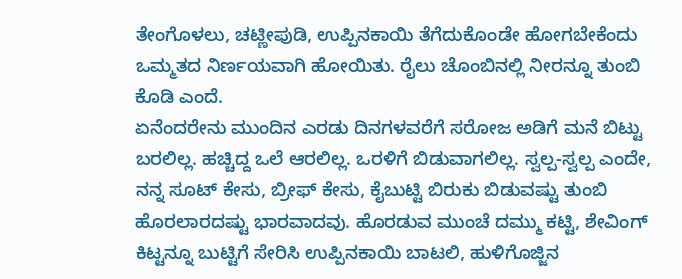ತೇಂಗೊಳಲು, ಚಟ್ಣೀಪುಡಿ, ಉಪ್ಪಿನಕಾಯಿ ತೆಗೆದುಕೊಂಡೇ ಹೋಗಬೇಕೆಂದು ಒಮ್ಮತದ ನಿರ್ಣಯವಾಗಿ ಹೋಯಿತು. ರೈಲು ಚೊಂಬಿನಲ್ಲಿ ನೀರನ್ನೂ ತುಂಬಿ ಕೊಡಿ ಎಂದೆ.
ಏನೆಂದರೇನು ಮುಂದಿನ ಎರಡು ದಿನಗಳವರೆಗೆ ಸರೋಜ ಅಡಿಗೆ ಮನೆ ಬಿಟ್ಟು ಬರಲಿಲ್ಲ. ಹಚ್ಚಿದ್ದ ಒಲೆ ಆರಲಿಲ್ಲ. ಒರಳಿಗೆ ಬಿಡುವಾಗಲಿಲ್ಲ. ಸ್ವಲ್ಪ-ಸ್ವಲ್ಪ ಎಂದೇ, ನನ್ನ ಸೂಟ್ ಕೇಸು, ಬ್ರೀಫ್ ಕೇಸು, ಕೈಬುಟ್ಟಿ ಬಿರುಕು ಬಿಡುವಷ್ಟು ತುಂಬಿ ಹೊರಲಾರದಷ್ಟು ಭಾರವಾದವು. ಹೊರಡುವ ಮುಂಚೆ ದಮ್ಮು ಕಟ್ಟಿ, ಶೇವಿಂಗ್ ಕಿಟ್ಟನ್ನೂ ಬುಟ್ಟಿಗೆ ಸೇರಿಸಿ ಉಪ್ಪಿನಕಾಯಿ ಬಾಟಲಿ, ಹುಳಿಗೊಜ್ಜಿನ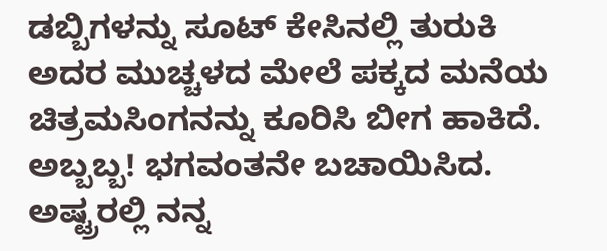ಡಬ್ಬಿಗಳನ್ನು ಸೂಟ್ ಕೇಸಿನಲ್ಲಿ ತುರುಕಿ ಅದರ ಮುಚ್ಚಳದ ಮೇಲೆ ಪಕ್ಕದ ಮನೆಯ ಚಿತ್ರಮಸಿಂಗನನ್ನು ಕೂರಿಸಿ ಬೀಗ ಹಾಕಿದೆ.
ಅಬ್ಬಬ್ಬ! ಭಗವಂತನೇ ಬಚಾಯಿಸಿದ. ಅಷ್ಟ್ರರಲ್ಲಿ ನನ್ನ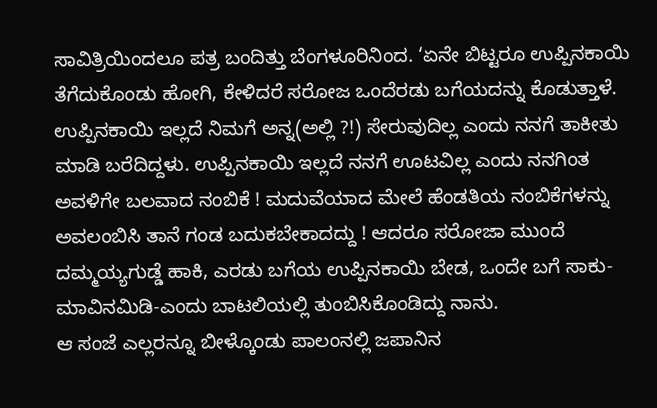ಸಾವಿತ್ರಿಯಿಂದಲೂ ಪತ್ರ ಬಂದಿತ್ತು ಬೆಂಗಳೂರಿನಿಂದ. ‘ಏನೇ ಬಿಟ್ಟರೂ ಉಪ್ಪಿನಕಾಯಿ ತೆಗೆದುಕೊಂಡು ಹೋಗಿ, ಕೇಳಿದರೆ ಸರೋಜ ಒಂದೆರಡು ಬಗೆಯದನ್ನು ಕೊಡುತ್ತಾಳೆ. ಉಪ್ಪಿನಕಾಯಿ ಇಲ್ಲದೆ ನಿಮಗೆ ಅನ್ನ(ಅಲ್ಲಿ ?!) ಸೇರುವುದಿಲ್ಲ ಎಂದು ನನಗೆ ತಾಕೀತು ಮಾಡಿ ಬರೆದಿದ್ದಳು. ಉಪ್ಪಿನಕಾಯಿ ಇಲ್ಲದೆ ನನಗೆ ಊಟವಿಲ್ಲ ಎಂದು ನನಗಿಂತ ಅವಳಿಗೇ ಬಲವಾದ ನಂಬಿಕೆ ! ಮದುವೆಯಾದ ಮೇಲೆ ಹೆಂಡತಿಯ ನಂಬಿಕೆಗಳನ್ನು ಅವಲಂಬಿಸಿ ತಾನೆ ಗಂಡ ಬದುಕಬೇಕಾದದ್ದು ! ಆದರೂ ಸರೋಜಾ ಮುಂದೆ ದಮ್ಮಯ್ಯಗುಡ್ಡೆ ಹಾಕಿ, ಎರಡು ಬಗೆಯ ಉಪ್ಪಿನಕಾಯಿ ಬೇಡ, ಒಂದೇ ಬಗೆ ಸಾಕು-ಮಾವಿನಮಿಡಿ-ಎಂದು ಬಾಟಲಿಯಲ್ಲಿ ತುಂಬಿಸಿಕೊಂಡಿದ್ದು ನಾನು.
ಆ ಸಂಜೆ ಎಲ್ಲರನ್ನೂ ಬೀಳ್ಕೊಂಡು ಪಾಲಂನಲ್ಲಿ ಜಪಾನಿನ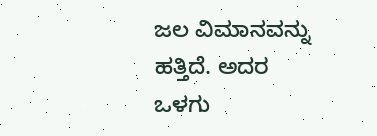ಜಲ ವಿಮಾನವನ್ನು ಹತ್ತಿದೆ. ಅದರ ಒಳಗು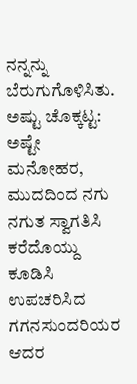ನನ್ನನ್ನು ಬೆರುಗುಗೊಳಿಸಿತು. ಅಷ್ಟು ಚೊಕ್ಕಟ್ಟ: ಅಷ್ಟೇ ಮನೋಹರ, ಮುದದಿಂದ ನಗು ನಗುತ ಸ್ವಾಗತಿಸಿ ಕರೆದೊಯ್ದು ಕೂಡಿಸಿ ಉಪಚರಿಸಿದ ಗಗನಸುಂದರಿಯರ ಆದರ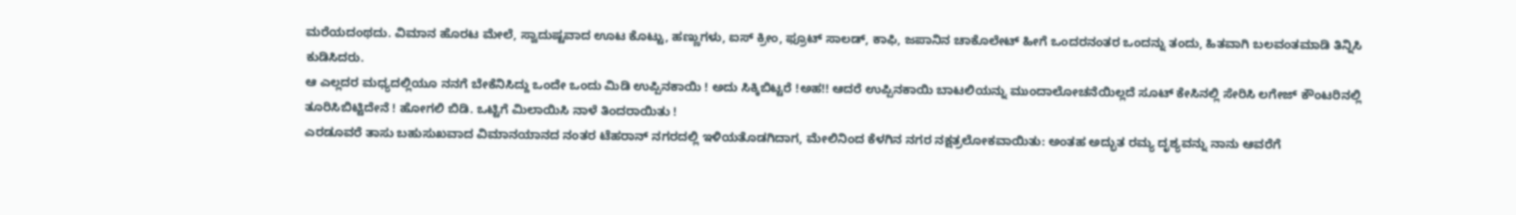ಮರೆಯದಂಥದು. ವಿಮಾನ ಹೊರಟ ಮೇಲೆ, ಸ್ವಾದುಷ್ಟವಾದ ಊಟ ಕೊಟ್ಟು, ಹಣ್ಣುಗಳು, ಐಸ್ ಕ್ರೀಂ, ಫ್ರೂಟ್ ಸಾಲಡ್, ಕಾಫಿ, ಜಪಾನಿನ ಚಾಕೊಲೇಟ್ ಹೀಗೆ ಒಂದರನಂತರ ಒಂದನ್ನು ತಂದು, ಹಿತವಾಗಿ ಬಲವಂತಮಾಡಿ ತಿನ್ನಿಸಿ ಕುಡಿಸಿದರು.
ಆ ಎಲ್ಲದರ ಮಧ್ಯದಲ್ಲಿಯೂ ನನಗೆ ಬೇಕೆನಿಸಿದ್ದು ಒಂದೇ ಒಂದು ಮಿಡಿ ಉಪ್ಪಿನಕಾಯಿ ! ಅದು ಸಿಕ್ಕಿಬಿಟ್ಟರೆ !ಅಹ!! ಆದರೆ ಉಪ್ಪಿನಕಾಯಿ ಬಾಟಲಿಯನ್ನು ಮುಂದಾಲೋಚನೆಯಿಲ್ಲದೆ ಸೂಟ್ ಕೇಸಿನಲ್ಲಿ ಸೇರಿಸಿ ಲಗೇಜ್ ಕೌಂಟರಿನಲ್ಲಿ ತೂರಿಸಿಬಿಟ್ಟಿದೇನೆ ! ಹೋಗಲಿ ಬಿಡಿ. ಒಟ್ಟಿಗೆ ಮಿಲಾಯಿಸಿ ನಾಳೆ ತಿಂದರಾಯಿತು !
ಎರಡೂವರೆ ತಾಸು ಬಹುಸುಖವಾದ ವಿಮಾನಯಾನದ ನಂತರ ಟೆಹರಾನ್ ನಗರದಲ್ಲಿ ಇಳಿಯತೊಡಗಿದಾಗ, ಮೇಲಿನಿಂದ ಕೆಳಗಿನ ನಗರ ನಕ್ಷತ್ರಲೋಕವಾಯಿತು: ಅಂತಹ ಅದ್ಭುತ ರಮ್ಯ ದೃಶ್ಯವನ್ನು ನಾನು ಆವರೆಗೆ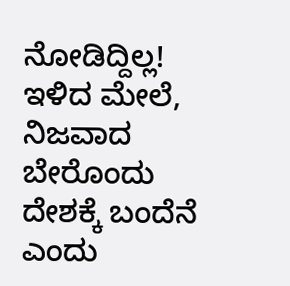ನೋಡಿದ್ದಿಲ್ಲ! ಇಳಿದ ಮೇಲೆ, ನಿಜವಾದ ಬೇರೊಂದು ದೇಶಕ್ಕೆ ಬಂದೆನೆ ಎಂದು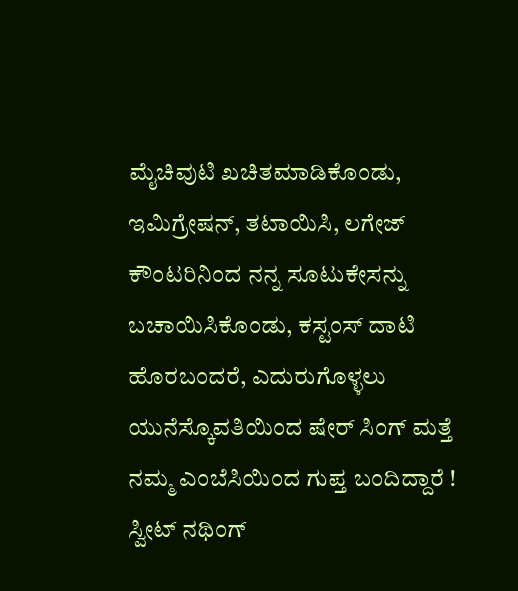ಮೈಚಿವುಟಿ ಖಚಿತಮಾಡಿಕೊಂಡು, ಇಮಿಗ್ರೇಷನ್, ತಟಾಯಿಸಿ, ಲಗೇಜ್ ಕೌಂಟರಿನಿಂದ ನನ್ನ ಸೂಟುಕೇಸನ್ನು ಬಚಾಯಿಸಿಕೊಂಡು, ಕಸ್ಟಂಸ್ ದಾಟಿ ಹೊರಬಂದರೆ, ಎದುರುಗೊಳ್ಳಲು ಯುನೆಸ್ಕೊವತಿಯಿಂದ ಷೇರ್ ಸಿಂಗ್ ಮತ್ತೆ ನಮ್ಮ ಎಂಬೆಸಿಯಿಂದ ಗುಪ್ತ ಬಂದಿದ್ದಾರೆ ! ಸ್ವೀಟ್ ನಥಿಂಗ್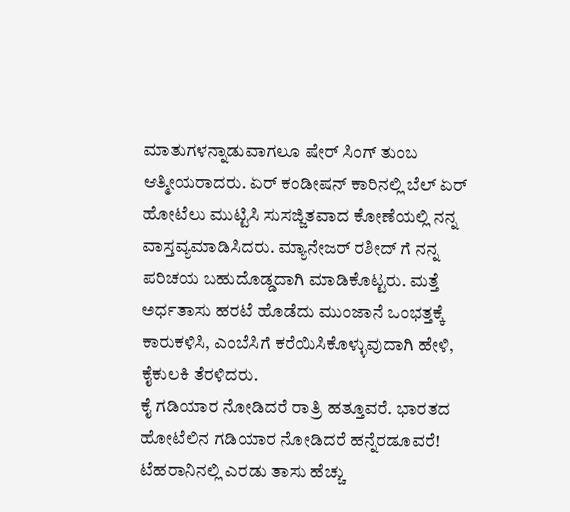ಮಾತುಗಳನ್ನಾಡುವಾಗಲೂ ಷೇರ್ ಸಿಂಗ್ ತುಂಬ ಆತ್ಮೀಯರಾದರು. ಏರ್ ಕಂಡೀಷನ್ ಕಾರಿನಲ್ಲಿ ಬೆಲ್ ಏರ್ ಹೋಟೆಲು ಮುಟ್ಟಿಸಿ ಸುಸಜ್ಜಿತವಾದ ಕೋಣೆಯಲ್ಲಿ ನನ್ನ ವಾಸ್ತವ್ಯಮಾಡಿಸಿದರು. ಮ್ಯಾನೇಜರ್ ರಶೀದ್ ಗೆ ನನ್ನ ಪರಿಚಯ ಬಹುದೊಡ್ಡದಾಗಿ ಮಾಡಿಕೊಟ್ಟರು. ಮತ್ತೆ ಅರ್ಧತಾಸು ಹರಟೆ ಹೊಡೆದು ಮುಂಜಾನೆ ಒಂಭತ್ತಕ್ಕೆ ಕಾರುಕಳಿಸಿ, ಎಂಬೆಸಿಗೆ ಕರೆಯಿಸಿಕೊಳ್ಳುವುದಾಗಿ ಹೇಳಿ, ಕೈಕುಲಕಿ ತೆರಳಿದರು.
ಕೈ ಗಡಿಯಾರ ನೋಡಿದರೆ ರಾತ್ರಿ ಹತ್ತೂವರೆ. ಭಾರತದ ಹೋಟೆಲಿನ ಗಡಿಯಾರ ನೋಡಿದರೆ ಹನ್ನೆರಡೂವರೆ! ಟೆಹರಾನಿನಲ್ಲಿ ಎರಡು ತಾಸು ಹೆಚ್ಚು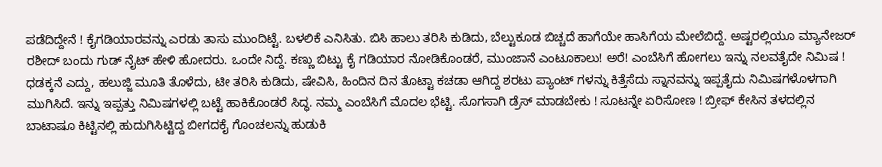ಪಡೆದಿದ್ದೇನೆ ! ಕೈಗಡಿಯಾರವನ್ನು ಎರಡು ತಾಸು ಮುಂದಿಟ್ಟೆ. ಬಳಲಿಕೆ ಎನಿಸಿತು. ಬಿಸಿ ಹಾಲು ತರಿಸಿ ಕುಡಿದು, ಬೆಲ್ಟುಕೂಡ ಬಿಚ್ಚದೆ ಹಾಗೆಯೇ ಹಾಸಿಗೆಯ ಮೇಲೆಬಿದ್ದೆ. ಅಷ್ಟರಲ್ಲಿಯೂ ಮ್ಯಾನೇಜರ್ ರಶೀದ್ ಬಂದು ಗುಡ್ ನೈಟ್ ಹೇಳಿ ಹೋದರು. ಒಂದೇ ನಿದ್ದೆ. ಕಣ್ಣು ಬಿಟ್ಟು ಕೈ ಗಡಿಯಾರ ನೋಡಿಕೊಂಡರೆ, ಮುಂಜಾನೆ ಎಂಟೂಕಾಲು! ಅರೆ! ಎಂಬೆಸಿಗೆ ಹೋಗಲು ಇನ್ನು ನಲವತೈದೇ ನಿಮಿಷ !
ಧಡಕ್ಕನೆ ಎದ್ದು, ಹಲುಜ್ಜಿ ಮೂತಿ ತೊಳೆದು, ಟೀ ತರಿಸಿ ಕುಡಿದು, ಷೇವಿಸಿ, ಹಿಂದಿನ ದಿನ ತೊಟ್ಟಾ ಕಚಡಾ ಆಗಿದ್ದ ಶರಟು ಪ್ಯಾಂಟ್ ಗಳನ್ನು ಕಿತ್ತೆಸೆದು ಸ್ನಾನವನ್ನು ಇಪ್ಪತೈದು ನಿಮಿಷಗಳೊಳಗಾಗಿ ಮುಗಿಸಿದೆ. ಇನ್ನು ಇಪ್ಪತ್ತು ನಿಮಿಷಗಳಲ್ಲಿ ಬಟ್ಟೆ ಹಾಕಿಕೊಂಡರೆ ಸಿದ್ಧ. ನಮ್ಮ ಎಂಬೆಸಿಗೆ ಮೊದಲ ಭೆಟ್ಟಿ. ಸೊಗಸಾಗಿ ಡ್ರೆಸ್ ಮಾಡಬೇಕು ! ಸೂಟನ್ನೇ ಏರಿಸೋಣ ! ಬ್ರೀಫ್ ಕೇಸಿನ ತಳದಲ್ಲಿನ ಬಾಟಾಷೂ ಕಿಟ್ಟಿನಲ್ಲಿ ಹುದುಗಿಸಿಟ್ಟಿದ್ದ ಬೀಗದಕೈ ಗೊಂಚಲನ್ನು ಹುಡುಕಿ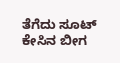ತೆಗೆದು ಸೂಟ್ ಕೇಸಿನ ಬೀಗ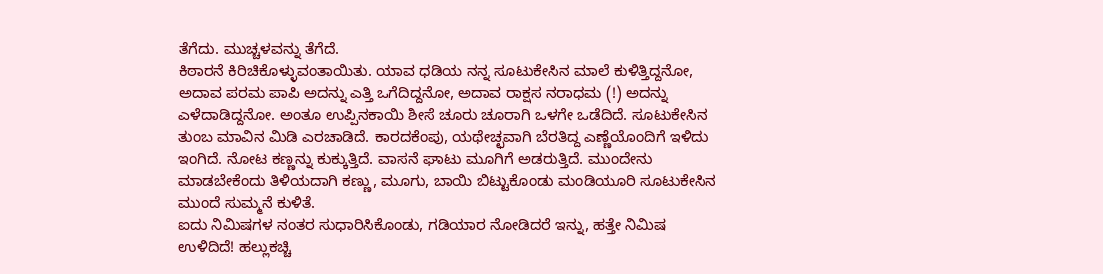ತೆಗೆದು. ಮುಚ್ಚಳವನ್ನು ತೆಗೆದೆ.
ಕಿಠಾರನೆ ಕಿರಿಚಿಕೊಳ್ಳುವಂತಾಯಿತು. ಯಾವ ಧಡಿಯ ನನ್ನ ಸೂಟುಕೇಸಿನ ಮಾಲೆ ಕುಳಿತ್ತಿದ್ದನೋ, ಅದಾವ ಪರಮ ಪಾಪಿ ಅದನ್ನು ಎತ್ತಿ ಒಗೆದಿದ್ದನೋ, ಅದಾವ ರಾಕ್ಷಸ ನರಾಧಮ (!) ಅದನ್ನು ಎಳೆದಾಡಿದ್ದನೋ. ಅಂತೂ ಉಪ್ಪಿನಕಾಯಿ ಶೀಸೆ ಚೂರು ಚೂರಾಗಿ ಒಳಗೇ ಒಡೆದಿದೆ. ಸೂಟುಕೇಸಿನ ತುಂಬ ಮಾವಿನ ಮಿಡಿ ಎರಚಾಡಿದೆ. ಕಾರದಕೆಂಪು, ಯಥೇಚ್ಛವಾಗಿ ಬೆರತಿದ್ದ ಎಣ್ಣೆಯೊಂದಿಗೆ ಇಳಿದು ಇಂಗಿದೆ. ನೋಟ ಕಣ್ಣನ್ನು ಕುಕ್ಕುತ್ತಿದೆ. ವಾಸನೆ ಘಾಟು ಮೂಗಿಗೆ ಅಡರುತ್ತಿದೆ. ಮುಂದೇನು ಮಾಡಬೇಕೆಂದು ತಿಳಿಯದಾಗಿ ಕಣ್ಣು, ಮೂಗು, ಬಾಯಿ ಬಿಟ್ಟುಕೊಂಡು ಮಂಡಿಯೂರಿ ಸೂಟುಕೇಸಿನ ಮುಂದೆ ಸುಮ್ಮನೆ ಕುಳಿತೆ.
ಐದು ನಿಮಿಷಗಳ ನಂತರ ಸುಧಾರಿಸಿಕೊಂಡು, ಗಡಿಯಾರ ನೋಡಿದರೆ ಇನ್ನು, ಹತ್ತೇ ನಿಮಿಷ ಉಳಿದಿದೆ! ಹಲ್ಲುಕಚ್ಚಿ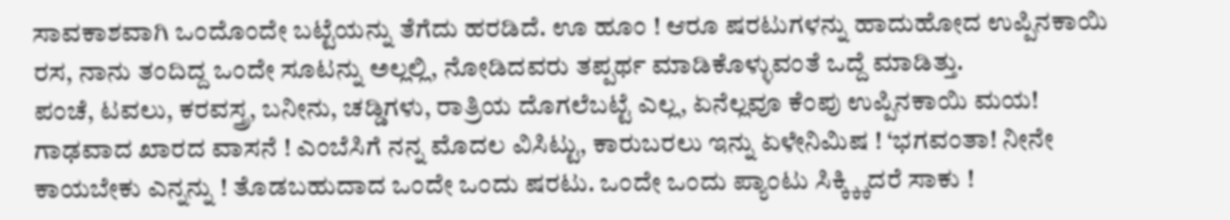ಸಾವಕಾಶವಾಗಿ ಒಂದೊಂದೇ ಬಟ್ಟೆಯನ್ನು ತೆಗೆದು ಹರಡಿದೆ. ಊ ಹೂಂ ! ಆರೂ ಷರಟುಗಳನ್ನು ಹಾದುಹೋದ ಉಪ್ಪಿನಕಾಯಿ ರಸ, ನಾನು ತಂದಿದ್ದ ಒಂದೇ ಸೂಟನ್ನು ಅಲ್ಲಲ್ಲಿ, ನೋಡಿದವರು ತಪ್ಪರ್ಥ ಮಾಡಿಕೊಳ್ಳುವಂತೆ ಒದ್ದೆ ಮಾಡಿತ್ತು.
ಪಂಚೆ, ಟವಲು, ಕರವಸ್ತ್ರ, ಬನೀನು, ಚಡ್ಡಿಗಳು, ರಾತ್ರಿಯ ದೊಗಲೆಬಟ್ಟೆ ಎಲ್ಲ, ಏನೆಲ್ಲವೂ ಕೆಂಪು ಉಪ್ಪಿನಕಾಯಿ ಮಯ! ಗಾಢವಾದ ಖಾರದ ವಾಸನೆ ! ಎಂಬೆಸಿಗೆ ನನ್ನ ಮೊದಲ ವಿಸಿಟ್ಟು, ಕಾರುಬರಲು ಇನ್ನು ಏಳೇನಿಮಿಷ ! ‘ಭಗವಂತಾ! ನೀನೇ ಕಾಯಬೇಕು ಎನ್ನನ್ನು ! ತೊಡಬಹುದಾದ ಒಂದೇ ಒಂದು ಷರಟು. ಒಂದೇ ಒಂದು ಪ್ಯಾಂಟು ಸಿಕ್ಕ್ಕ್ಕಿದರೆ ಸಾಕು !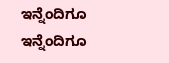ಇನ್ನೆಂದಿಗೂ ಇನ್ನೆಂದಿಗೂ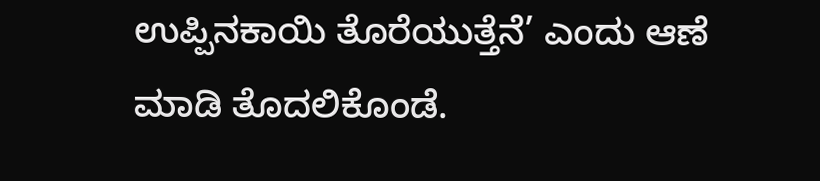ಉಪ್ಪಿನಕಾಯಿ ತೊರೆಯುತ್ತೆನೆ’ ಎಂದು ಆಣೆ ಮಾಡಿ ತೊದಲಿಕೊಂಡೆ.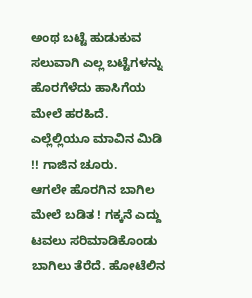ಅಂಥ ಬಟ್ಟೆ ಹುಡುಕುವ ಸಲುವಾಗಿ ಎಲ್ಲ ಬಟ್ಟೆಗಳನ್ನು ಹೊರಗೆಳೆದು ಹಾಸಿಗೆಯ ಮೇಲೆ ಹರಹಿದೆ. ಎಲ್ಲೆಲ್ಲಿಯೂ ಮಾವಿನ ಮಿಡಿ !! ಗಾಜಿನ ಚೂರು.
ಆಗಲೇ ಹೊರಗಿನ ಬಾಗಿಲ ಮೇಲೆ ಬಡಿತ ! ಗಕ್ಕನೆ ಎದ್ದು ಟವಲು ಸರಿಮಾಡಿಕೊಂಡು ಬಾಗಿಲು ತೆರೆದೆ. ಹೋಟೆಲಿನ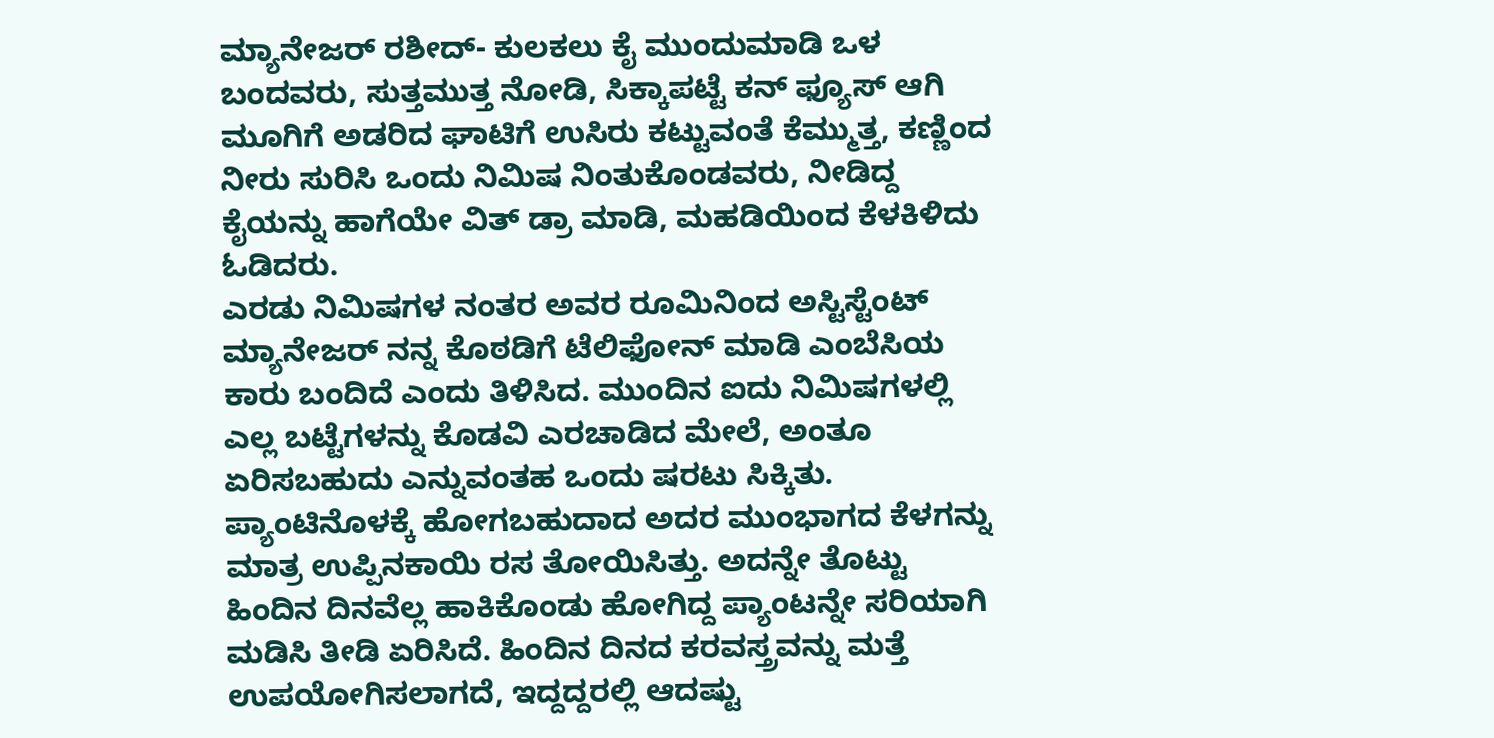ಮ್ಯಾನೇಜರ್ ರಶೀದ್- ಕುಲಕಲು ಕೈ ಮುಂದುಮಾಡಿ ಒಳ ಬಂದವರು, ಸುತ್ತಮುತ್ತ ನೋಡಿ, ಸಿಕ್ಕಾಪಟ್ಟೆ ಕನ್ ಫ್ಯೂಸ್ ಆಗಿ ಮೂಗಿಗೆ ಅಡರಿದ ಘಾಟಿಗೆ ಉಸಿರು ಕಟ್ಟುವಂತೆ ಕೆಮ್ಮುತ್ತ, ಕಣ್ಣಿಂದ ನೀರು ಸುರಿಸಿ ಒಂದು ನಿಮಿಷ ನಿಂತುಕೊಂಡವರು, ನೀಡಿದ್ದ ಕೈಯನ್ನು ಹಾಗೆಯೇ ವಿತ್ ಡ್ರಾ ಮಾಡಿ, ಮಹಡಿಯಿಂದ ಕೆಳಕಿಳಿದು ಓಡಿದರು.
ಎರಡು ನಿಮಿಷಗಳ ನಂತರ ಅವರ ರೂಮಿನಿಂದ ಅಸ್ಟಿಸ್ಟೆಂಟ್ ಮ್ಯಾನೇಜರ್ ನನ್ನ ಕೊಠಡಿಗೆ ಟೆಲಿಫೋನ್ ಮಾಡಿ ಎಂಬೆಸಿಯ ಕಾರು ಬಂದಿದೆ ಎಂದು ತಿಳಿಸಿದ. ಮುಂದಿನ ಐದು ನಿಮಿಷಗಳಲ್ಲಿ ಎಲ್ಲ ಬಟ್ಟೆಗಳನ್ನು ಕೊಡವಿ ಎರಚಾಡಿದ ಮೇಲೆ, ಅಂತೂ ಏರಿಸಬಹುದು ಎನ್ನುವಂತಹ ಒಂದು ಷರಟು ಸಿಕ್ಕಿತು. ಪ್ಯಾಂಟಿನೊಳಕ್ಕೆ ಹೋಗಬಹುದಾದ ಅದರ ಮುಂಭಾಗದ ಕೆಳಗನ್ನು ಮಾತ್ರ ಉಪ್ಪಿನಕಾಯಿ ರಸ ತೋಯಿಸಿತ್ತು. ಅದನ್ನೇ ತೊಟ್ಟು ಹಿಂದಿನ ದಿನವೆಲ್ಲ ಹಾಕಿಕೊಂಡು ಹೋಗಿದ್ದ ಪ್ಯಾಂಟನ್ನೇ ಸರಿಯಾಗಿ ಮಡಿಸಿ ತೀಡಿ ಏರಿಸಿದೆ. ಹಿಂದಿನ ದಿನದ ಕರವಸ್ತ್ರವನ್ನು ಮತ್ತೆ ಉಪಯೋಗಿಸಲಾಗದೆ, ಇದ್ದದ್ದರಲ್ಲಿ ಆದಷ್ಟು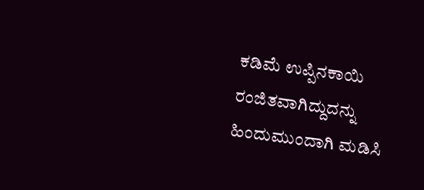ಕಡಿಮೆ ಉಪ್ಪಿನಕಾಯಿ ರಂಜಿತವಾಗಿದ್ದುದನ್ನು ಹಿಂದುಮುಂದಾಗಿ ಮಡಿಸಿ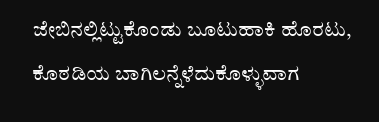ಜೇಬಿನಲ್ಲಿಟ್ಟುಕೊಂಡು ಬೂಟುಹಾಕಿ ಹೊರಟು, ಕೊಠಡಿಯ ಬಾಗಿಲನ್ನೆಳೆದುಕೊಳ್ಳುವಾಗ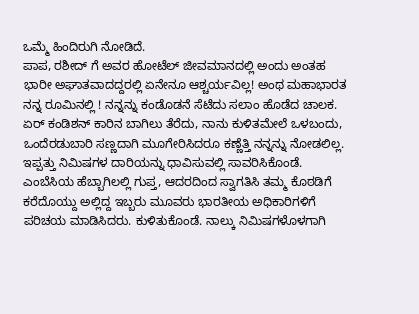ಒಮ್ಮೆ ಹಿಂದಿರುಗಿ ನೋಡಿದೆ.
ಪಾಪ, ರಶೀದ್ ಗೆ ಅವರ ಹೋಟೆಲ್ ಜೀವಮಾನದಲ್ಲಿ ಅಂದು ಅಂತಹ ಭಾರೀ ಅಘಾತವಾದದ್ದರಲ್ಲಿ ಏನೇನೂ ಆಶ್ಚರ್ಯವಿಲ್ಲ! ಅಂಥ ಮಹಾಭಾರತ ನನ್ನ ರೂಮಿನಲ್ಲಿ ! ನನ್ನನ್ನು ಕಂಡೊಡನೆ ಸೆಟೆದು ಸಲಾಂ ಹೊಡೆದ ಚಾಲಕ. ಏರ್ ಕಂಡಿಶನ್ ಕಾರಿನ ಬಾಗಿಲು ತೆರೆದು, ನಾನು ಕುಳಿತಮೇಲೆ ಒಳಬಂದು, ಒಂದೆರಡುಬಾರಿ ಸಣ್ಣದಾಗಿ ಮೂಗೇರಿಸಿದರೂ ಕಣ್ಣೆತ್ತಿ ನನ್ನನ್ನು ನೋಡಲಿಲ್ಲ. ಇಪ್ಪತ್ತು ನಿಮಿಷಗಳ ದಾರಿಯನ್ನು ಧಾವಿಸುವಲ್ಲಿ ಸಾವರಿಸಿಕೊಂಡೆ.
ಎಂಬೆಸಿಯ ಹೆಬ್ಬಾಗಿಲಲ್ಲಿ ಗುಪ್ತ, ಆದರದಿಂದ ಸ್ವಾಗತಿಸಿ ತಮ್ಮ ಕೊಠಡಿಗೆ ಕರೆದೊಯ್ದು ಅಲ್ಲಿದ್ದ ಇಬ್ಬರು ಮೂವರು ಭಾರತೀಯ ಅಧಿಕಾರಿಗಳಿಗೆ ಪರಿಚಯ ಮಾಡಿಸಿದರು. ಕುಳಿತುಕೊಂಡೆ. ನಾಲ್ಕು ನಿಮಿಷಗಳೊಳಗಾಗಿ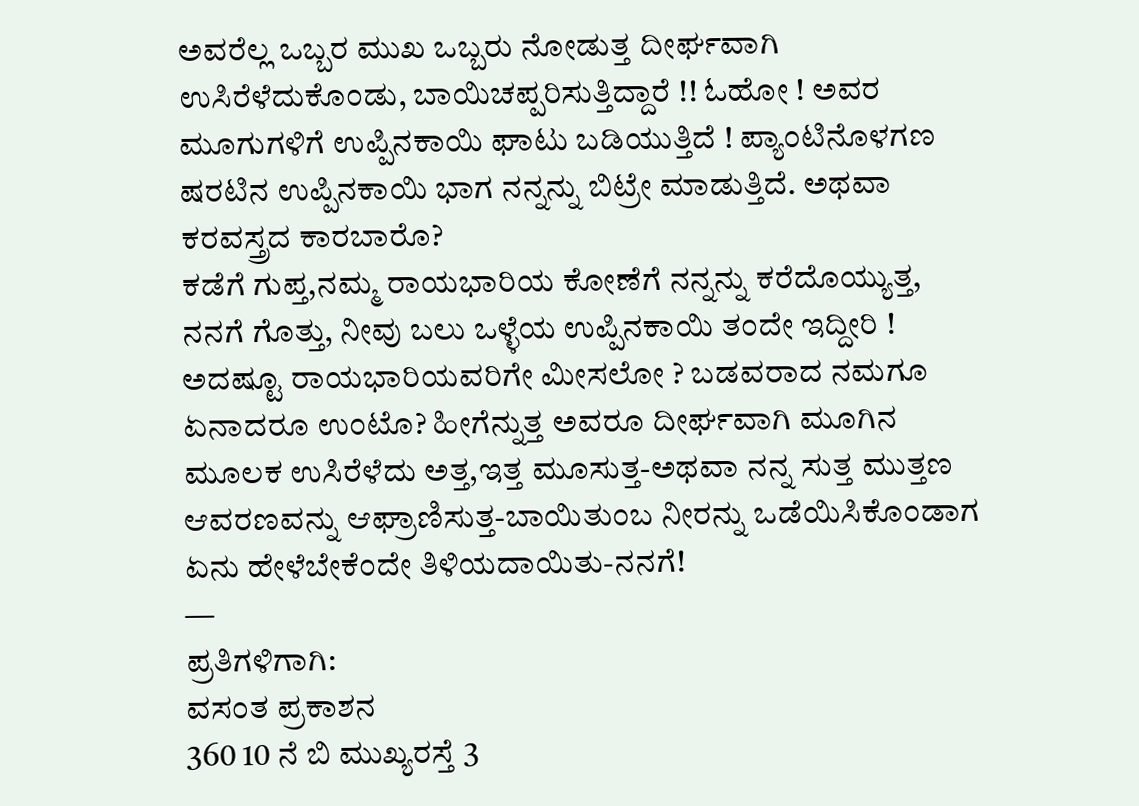ಅವರೆಲ್ಲ ಒಬ್ಬರ ಮುಖ ಒಬ್ಬರು ನೋಡುತ್ತ ದೀರ್ಘವಾಗಿ ಉಸಿರೆಳೆದುಕೊಂಡು, ಬಾಯಿಚಪ್ಪರಿಸುತ್ತಿದ್ದಾರೆ !! ಓಹೋ ! ಅವರ ಮೂಗುಗಳಿಗೆ ಉಪ್ಪಿನಕಾಯಿ ಘಾಟು ಬಡಿಯುತ್ತಿದೆ ! ಪ್ಯಾಂಟಿನೊಳಗಣ ಷರಟಿನ ಉಪ್ಪಿನಕಾಯಿ ಭಾಗ ನನ್ನನ್ನು ಬಿಟ್ರೇ ಮಾಡುತ್ತಿದೆ. ಅಥವಾ ಕರವಸ್ತ್ರದ ಕಾರಬಾರೊ?
ಕಡೆಗೆ ಗುಪ್ತ,ನಮ್ಮ ರಾಯಭಾರಿಯ ಕೋಣೆಗೆ ನನ್ನನ್ನು ಕರೆದೊಯ್ಯುತ್ತ, ನನಗೆ ಗೊತ್ತು, ನೀವು ಬಲು ಒಳ್ಳೆಯ ಉಪ್ಪಿನಕಾಯಿ ತಂದೇ ಇದ್ದೀರಿ ! ಅದಷ್ಟೂ ರಾಯಭಾರಿಯವರಿಗೇ ಮೀಸಲೋ ? ಬಡವರಾದ ನಮಗೂ ಏನಾದರೂ ಉಂಟೊ? ಹೀಗೆನ್ನುತ್ತ ಅವರೂ ದೀರ್ಘವಾಗಿ ಮೂಗಿನ ಮೂಲಕ ಉಸಿರೆಳೆದು ಅತ್ತ,ಇತ್ತ ಮೂಸುತ್ತ-ಅಥವಾ ನನ್ನ ಸುತ್ತ ಮುತ್ತಣ ಆವರಣವನ್ನು ಆಘ್ರಾಣಿಸುತ್ತ-ಬಾಯಿತುಂಬ ನೀರನ್ನು ಒಡೆಯಿಸಿಕೊಂಡಾಗ ಏನು ಹೇಳೆಬೇಕೆಂದೇ ತಿಳಿಯದಾಯಿತು-ನನಗೆ!
—
ಪ್ರತಿಗಳಿಗಾಗಿ:
ವಸಂತ ಪ್ರಕಾಶನ
360 10 ನೆ ಬಿ ಮುಖ್ಯರಸ್ತೆ 3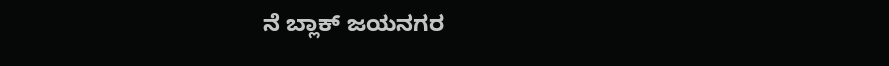ನೆ ಬ್ಲಾಕ್ ಜಯನಗರ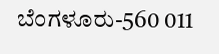ಬೆಂಗಳೂರು-560 011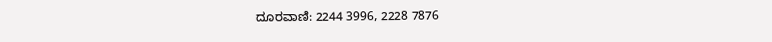ದೂರವಾಣಿ: 2244 3996, 2228 7876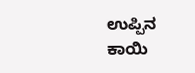ಉಪ್ಪಿನ ಕಾಯಿ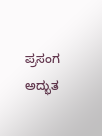ಪ್ರಸಂಗ ಅದ್ಭುತ